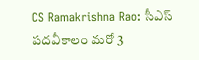CS Ramakrishna Rao: సీఎస్ పదవీకాలం మరో 3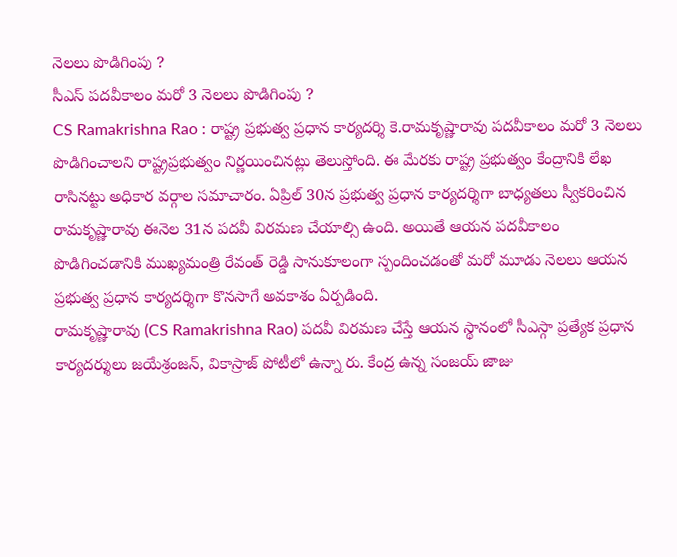నెలలు పొడిగింపు ?
సీఎస్ పదవీకాలం మరో 3 నెలలు పొడిగింపు ?
CS Ramakrishna Rao : రాష్ట్ర ప్రభుత్వ ప్రధాన కార్యదర్శి కె.రామకృష్ణారావు పదవీకాలం మరో 3 నెలలు పొడిగించాలని రాష్ట్రప్రభుత్వం నిర్ణయించినట్లు తెలుస్తోంది. ఈ మేరకు రాష్ట్ర ప్రభుత్వం కేంద్రానికి లేఖ రాసినట్టు అధికార వర్గాల సమాచారం. ఏప్రిల్ 30న ప్రభుత్వ ప్రధాన కార్యదర్శిగా బాధ్యతలు స్వీకరించిన రామకృష్ణారావు ఈనెల 31న పదవీ విరమణ చేయాల్సి ఉంది. అయితే ఆయన పదవీకాలం పొడిగించడానికి ముఖ్యమంత్రి రేవంత్ రెడ్డి సానుకూలంగా స్పందించడంతో మరో మూడు నెలలు ఆయన ప్రభుత్వ ప్రధాన కార్యదర్శిగా కొనసాగే అవకాశం ఏర్పడింది.
రామకృష్ణారావు (CS Ramakrishna Rao) పదవీ విరమణ చేస్తే ఆయన స్థానంలో సీఎస్గా ప్రత్యేక ప్రధాన కార్యదర్శులు జయేశ్రంజన్, వికాస్రాజ్ పోటీలో ఉన్నా రు. కేంద్ర ఉన్న సంజయ్ జాజు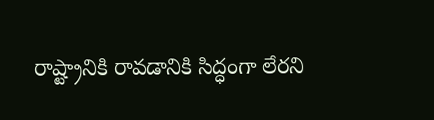రాష్ట్రానికి రావడానికి సిద్ధంగా లేరని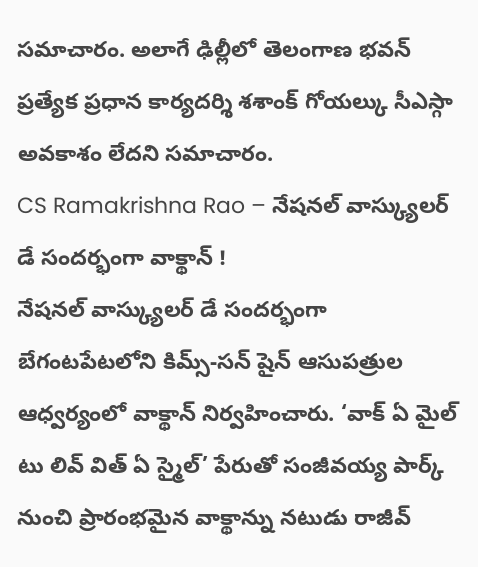సమాచారం. అలాగే ఢిల్లీలో తెలంగాణ భవన్ ప్రత్యేక ప్రధాన కార్యదర్శి శశాంక్ గోయల్కు సీఎస్గా అవకాశం లేదని సమాచారం.
CS Ramakrishna Rao – నేషనల్ వాస్క్యులర్ డే సందర్భంగా వాక్థాన్ !
నేషనల్ వాస్క్యులర్ డే సందర్భంగా బేగంటపేటలోని కిమ్స్-సన్ షైన్ ఆసుపత్రుల ఆధ్వర్యంలో వాక్థాన్ నిర్వహించారు. ‘వాక్ ఏ మైల్ టు లివ్ విత్ ఏ స్మైల్’ పేరుతో సంజీవయ్య పార్క్ నుంచి ప్రారంభమైన వాక్థాన్ను నటుడు రాజీవ్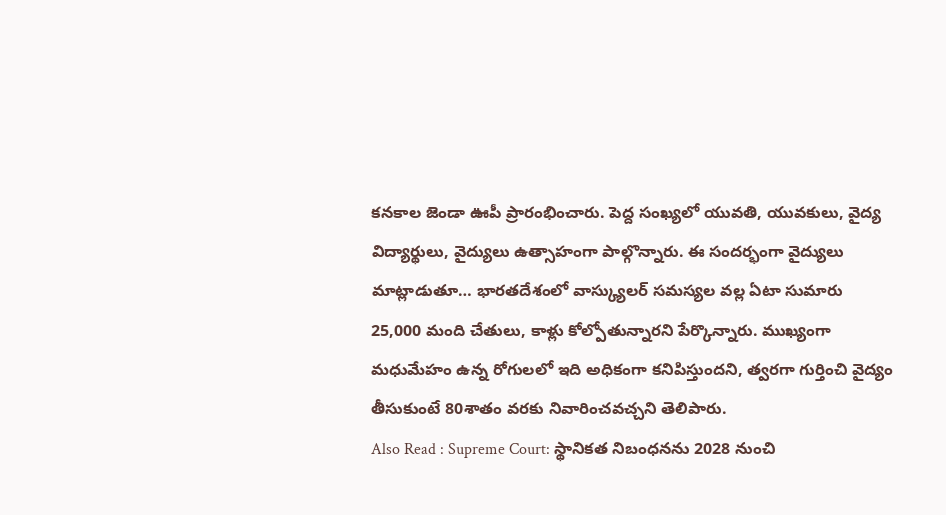కనకాల జెండా ఊపీ ప్రారంభించారు. పెద్ద సంఖ్యలో యువతి, యువకులు, వైద్య విద్యార్థులు, వైద్యులు ఉత్సాహంగా పాల్గొన్నారు. ఈ సందర్భంగా వైద్యులు మాట్లాడుతూ… భారతదేశంలో వాస్క్యులర్ సమస్యల వల్ల ఏటా సుమారు 25,000 మంది చేతులు, కాళ్లు కోల్పోతున్నారని పేర్కొన్నారు. ముఖ్యంగా మధుమేహం ఉన్న రోగులలో ఇది అధికంగా కనిపిస్తుందని, త్వరగా గుర్తించి వైద్యం తీసుకుంటే 80శాతం వరకు నివారించవచ్చని తెలిపారు.
Also Read : Supreme Court: స్థానికత నిబంధనను 2028 నుంచి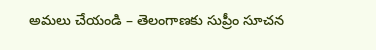అమలు చేయండి – తెలంగాణకు సుప్రీం సూచన